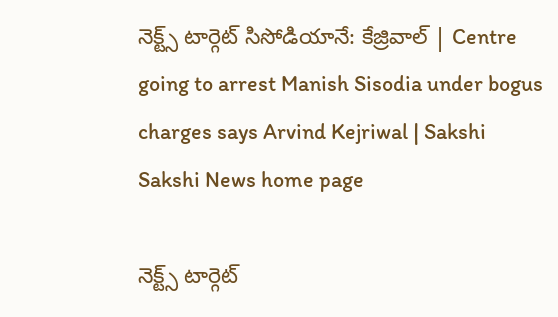నెక్ట్స్‌ టార్గెట్‌ సిసోడియానే: కేజ్రివాల్‌ | Centre going to arrest Manish Sisodia under bogus charges says Arvind Kejriwal | Sakshi
Sakshi News home page

నెక్ట్స్‌ టార్గెట్‌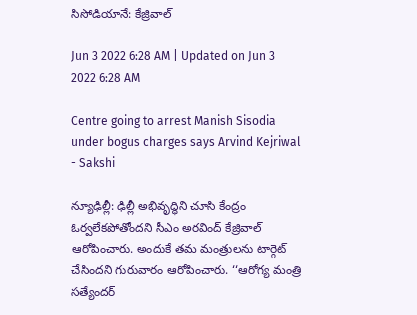సిసోడియానే: కేజ్రివాల్‌

Jun 3 2022 6:28 AM | Updated on Jun 3 2022 6:28 AM

Centre going to arrest Manish Sisodia under bogus charges says Arvind Kejriwal - Sakshi

న్యూఢిల్లీ: ఢిల్లీ అభివృద్ధిని చూసి కేంద్రం ఓర్వలేకపోతోందని సీఎం అరవింద్‌ కేజ్రివాల్‌ ఆరోపించారు. అందుకే తమ మంత్రులను టార్గెట్‌ చేసిందని గురువారం ఆరోపించారు. ‘‘ఆరోగ్య మంత్రి సత్యేందర్‌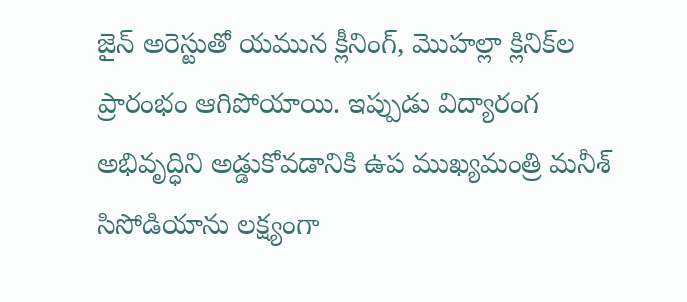జైన్‌ అరెస్టుతో యమున క్లీనింగ్, మొహల్లా క్లినిక్‌ల ప్రారంభం ఆగిపోయాయి. ఇప్పుడు విద్యారంగ అభివృద్ధిని అడ్డుకోవడానికి ఉప ముఖ్యమంత్రి మనీశ్‌ సిసోడియాను లక్ష్యంగా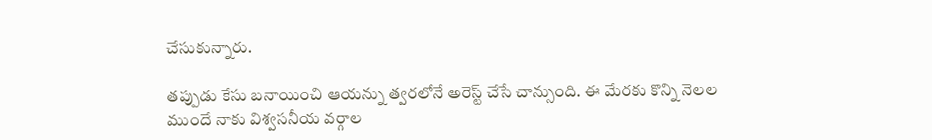చేసుకున్నారు.

తప్పుడు కేసు బనాయించి ఆయన్ను త్వరలోనే అరెస్ట్‌ చేసే చాన్సుంది. ఈ మేరకు కొన్ని నెలల ముందే నాకు విశ్వసనీయ వర్గాల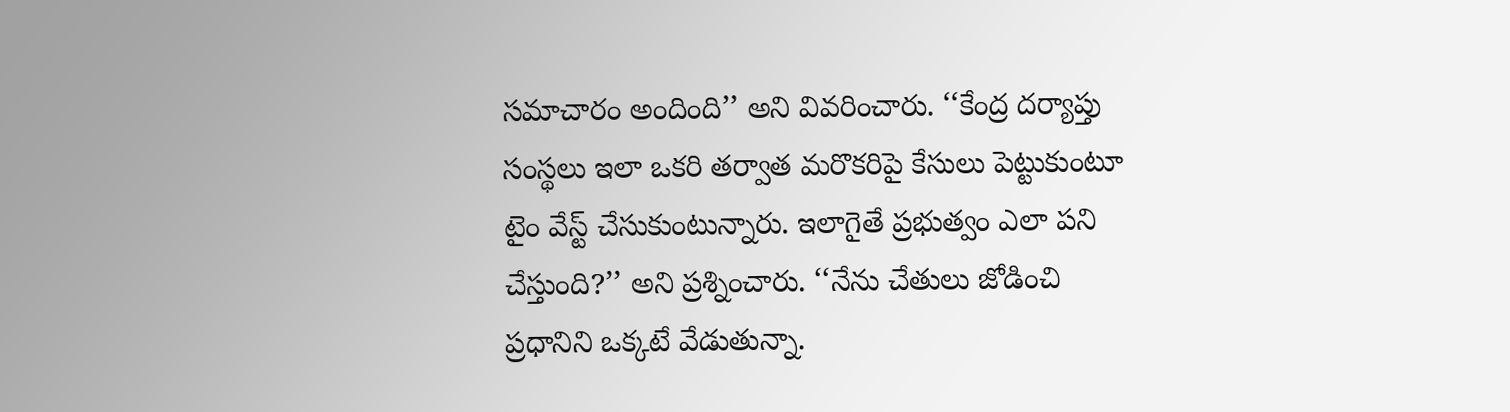సమాచారం అందింది’’ అని వివరించారు. ‘‘కేంద్ర దర్యాప్తు సంస్థలు ఇలా ఒకరి తర్వాత మరొకరిపై కేసులు పెట్టుకుంటూ టైం వేస్ట్‌ చేసుకుంటున్నారు. ఇలాగైతే ప్రభుత్వం ఎలా పని చేస్తుంది?’’ అని ప్రశ్నించారు. ‘‘నేను చేతులు జోడించి ప్రధానిని ఒక్కటే వేడుతున్నా.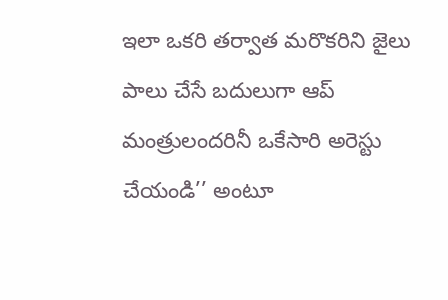ఇలా ఒకరి తర్వాత మరొకరిని జైలు పాలు చేసే బదులుగా ఆప్‌ మంత్రులందరినీ ఒకేసారి అరెస్టు చేయండి’’ అంటూ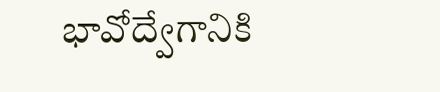భావోద్వేగానికి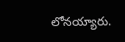లోనయ్యారు.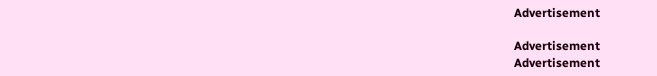Advertisement

Advertisement
Advertisement